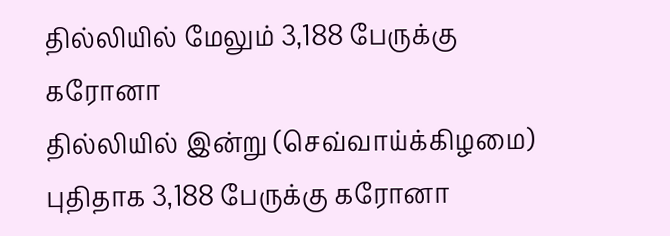தில்லியில் மேலும் 3,188 பேருக்கு கரோனா
தில்லியில் இன்று (செவ்வாய்க்கிழமை) புதிதாக 3,188 பேருக்கு கரோனா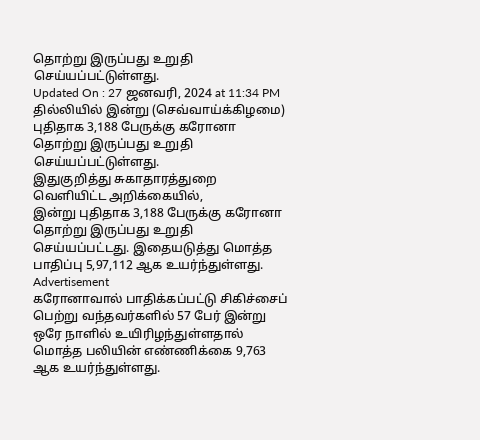தொற்று இருப்பது உறுதி செய்யப்பட்டுள்ளது.
Updated On : 27 ஜனவரி, 2024 at 11:34 PM
தில்லியில் இன்று (செவ்வாய்க்கிழமை) புதிதாக 3,188 பேருக்கு கரோனா தொற்று இருப்பது உறுதி செய்யப்பட்டுள்ளது.
இதுகுறித்து சுகாதாரத்துறை வெளியிட்ட அறிக்கையில்,
இன்று புதிதாக 3,188 பேருக்கு கரோனா தொற்று இருப்பது உறுதி செய்யப்பட்டது. இதையடுத்து மொத்த பாதிப்பு 5,97,112 ஆக உயர்ந்துள்ளது.
Advertisement
கரோனாவால் பாதிக்கப்பட்டு சிகிச்சைப் பெற்று வந்தவர்களில் 57 பேர் இன்று ஒரே நாளில் உயிரிழந்துள்ளதால் மொத்த பலியின் எண்ணிக்கை 9,763 ஆக உயர்ந்துள்ளது.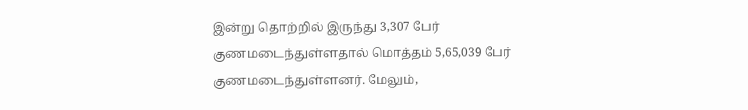இன்று தொற்றில் இருந்து 3,307 பேர் குணமடைந்துள்ளதால் மொத்தம் 5,65,039 பேர் குணமடைந்துள்ளனர். மேலும்,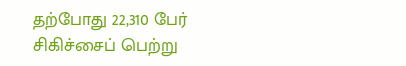தற்போது 22,310 பேர் சிகிச்சைப் பெற்று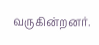வருகின்றனர்.